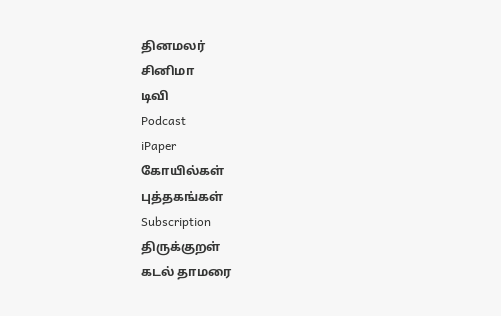தினமலர்
சினிமா
டிவி
Podcast
iPaper
கோயில்கள்
புத்தகங்கள்
Subscription
திருக்குறள்
கடல் தாமரை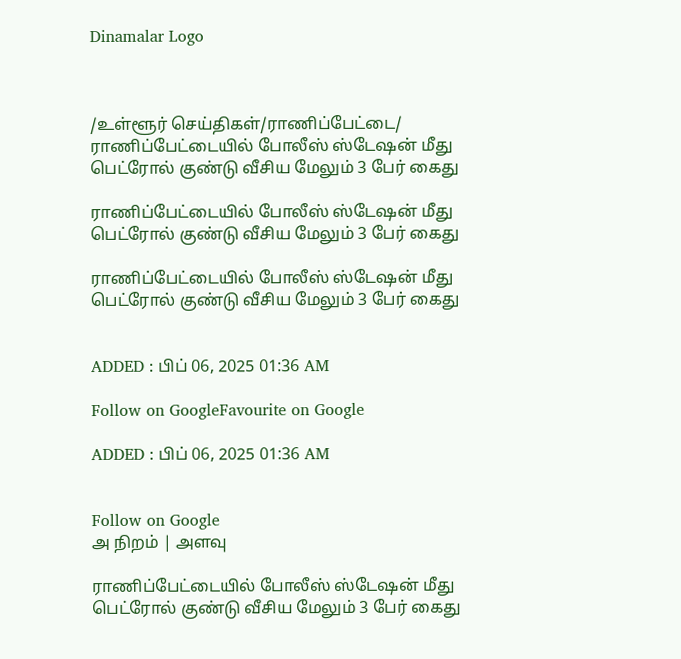Dinamalar Logo



/உள்ளூர் செய்திகள்/ராணிப்பேட்டை/ ராணிப்பேட்டையில் போலீஸ் ஸ்டேஷன் மீது பெட்ரோல் குண்டு வீசிய மேலும் 3 பேர் கைது

ராணிப்பேட்டையில் போலீஸ் ஸ்டேஷன் மீது பெட்ரோல் குண்டு வீசிய மேலும் 3 பேர் கைது

ராணிப்பேட்டையில் போலீஸ் ஸ்டேஷன் மீது பெட்ரோல் குண்டு வீசிய மேலும் 3 பேர் கைது


ADDED : பிப் 06, 2025 01:36 AM

Follow on GoogleFavourite on Google

ADDED : பிப் 06, 2025 01:36 AM


Follow on Google
அ நிறம் | அளவு

ராணிப்பேட்டையில் போலீஸ் ஸ்டேஷன் மீது பெட்ரோல் குண்டு வீசிய மேலும் 3 பேர் கைது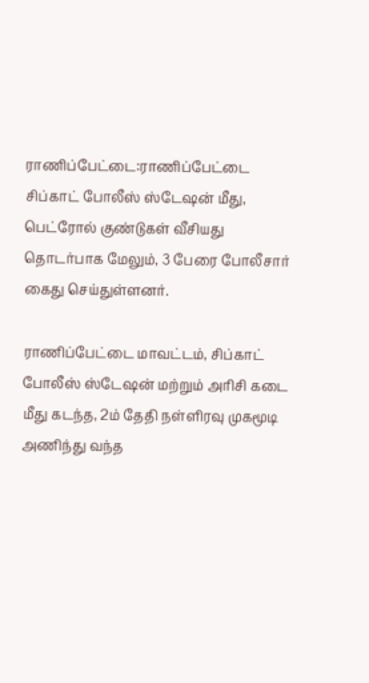ராணிப்பேட்டை:ராணிப்பேட்டை சிப்காட் போலீஸ் ஸ்டேஷன் மீது, பெட்ரோல் குண்டுகள் வீசியது தொடர்பாக மேலும், 3 பேரை போலீசார் கைது செய்துள்ளனர்.

ராணிப்பேட்டை மாவட்டம், சிப்காட் போலீஸ் ஸ்டேஷன் மற்றும் அரிசி கடை மீது கடந்த, 2ம் தேதி நள்ளிரவு முகமூடி அணிந்து வந்த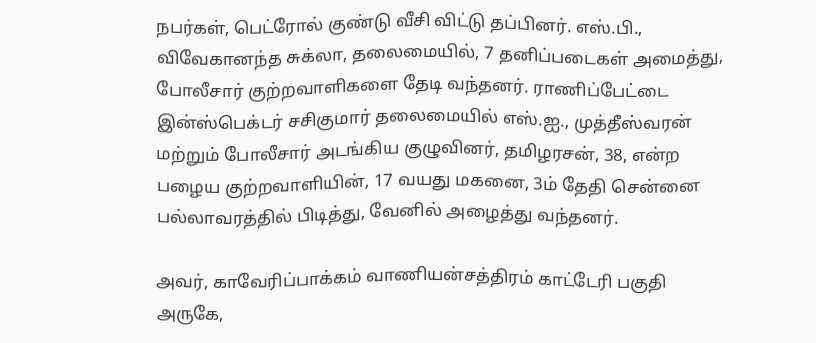நபர்கள், பெட்ரோல் குண்டு வீசி விட்டு தப்பினர். எஸ்.பி., விவேகானந்த சுக்லா, தலைமையில், 7 தனிப்படைகள் அமைத்து, போலீசார் குற்றவாளிகளை தேடி வந்தனர். ராணிப்பேட்டை இன்ஸ்பெக்டர் சசிகுமார் தலைமையில் எஸ்.ஐ., முத்தீஸ்வரன் மற்றும் போலீசார் அடங்கிய குழுவினர், தமிழரசன், 38, என்ற பழைய குற்றவாளியின், 17 வயது மகனை, 3ம் தேதி சென்னை பல்லாவரத்தில் பிடித்து, வேனில் அழைத்து வந்தனர்.

அவர், காவேரிப்பாக்கம் வாணியன்சத்திரம் காட்டேரி பகுதி அருகே,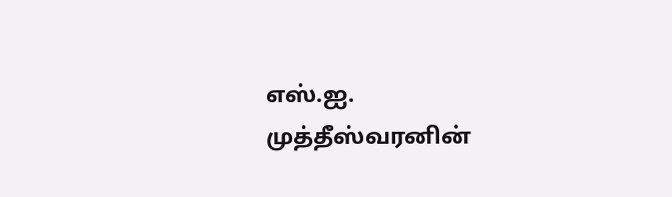எஸ்.ஐ. முத்தீஸ்வரனின்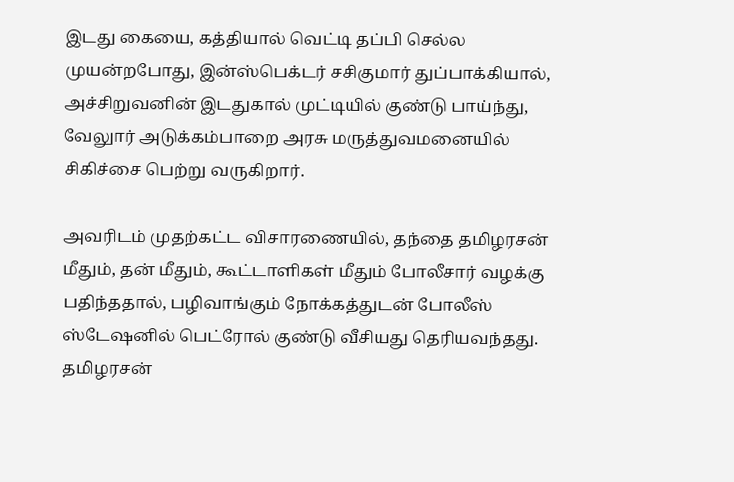இடது கையை, கத்தியால் வெட்டி தப்பி செல்ல முயன்றபோது, இன்ஸ்பெக்டர் சசிகுமார் துப்பாக்கியால், அச்சிறுவனின் இடதுகால் முட்டியில் குண்டு பாய்ந்து, வேலுார் அடுக்கம்பாறை அரசு மருத்துவமனையில் சிகிச்சை பெற்று வருகிறார்.

அவரிடம் முதற்கட்ட விசாரணையில், தந்தை தமிழரசன் மீதும், தன் மீதும், கூட்டாளிகள் மீதும் போலீசார் வழக்கு பதிந்ததால், பழிவாங்கும் நோக்கத்துடன் போலீஸ் ஸ்டேஷனில் பெட்ரோல் குண்டு வீசியது தெரியவந்தது. தமிழரசன்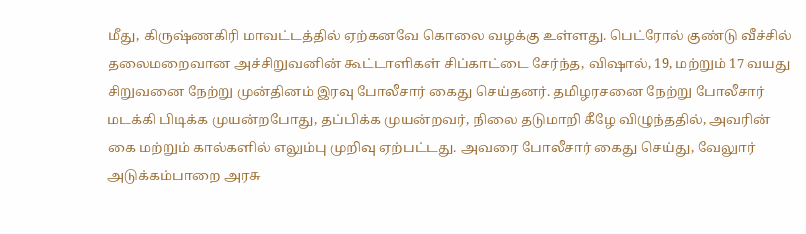மீது, கிருஷ்ணகிரி மாவட்டத்தில் ஏற்கனவே கொலை வழக்கு உள்ளது. பெட்ரோல் குண்டு வீச்சில் தலைமறைவான அச்சிறுவனின் கூட்டாளிகள் சிப்காட்டை சேர்ந்த, விஷால், 19, மற்றும் 17 வயது சிறுவனை நேற்று முன்தினம் இரவு போலீசார் கைது செய்தனர். தமிழரசனை நேற்று போலீசார் மடக்கி பிடிக்க முயன்றபோது, தப்பிக்க முயன்றவர், நிலை தடுமாறி கீழே விழுந்ததில், அவரின் கை மற்றும் கால்களில் எலும்பு முறிவு ஏற்பட்டது. அவரை போலீசார் கைது செய்து, வேலுார் அடுக்கம்பாறை அரசு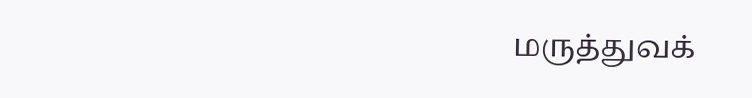மருத்துவக்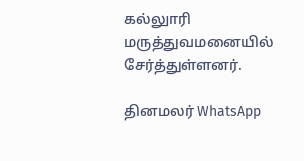கல்லுாரி மருத்துவமனையில் சேர்த்துள்ளனர்.

தினமலர் WhatsApp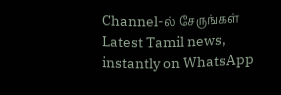Channel-ல் சேருங்கள்
Latest Tamil news, instantly on WhatsApp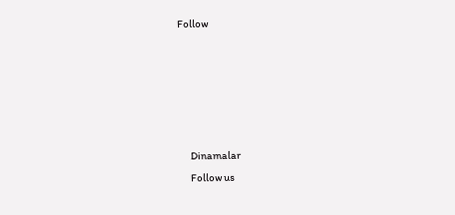Follow





      Dinamalar
      Follow us